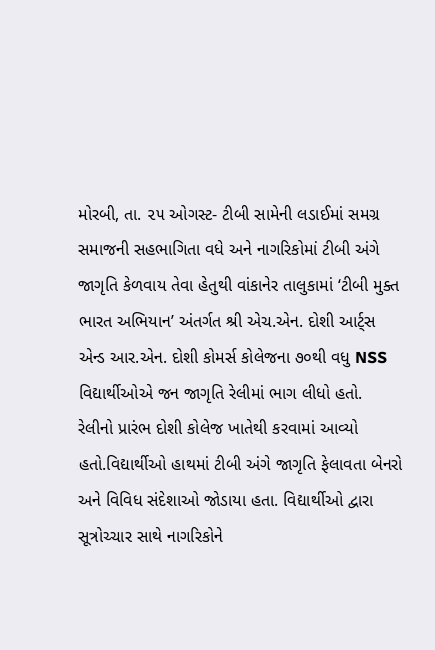મોરબી, તા. ૨૫ ઓગસ્ટ- ટીબી સામેની લડાઈમાં સમગ્ર સમાજની સહભાગિતા વધે અને નાગરિકોમાં ટીબી અંગે જાગૃતિ કેળવાય તેવા હેતુથી વાંકાનેર તાલુકામાં ‘ટીબી મુક્ત ભારત અભિયાન’ અંતર્ગત શ્રી એચ.એન. દોશી આર્ટ્સ એન્ડ આર.એન. દોશી કોમર્સ કોલેજના ૭૦થી વધુ NSS વિદ્યાર્થીઓએ જન જાગૃતિ રેલીમાં ભાગ લીધો હતો.
રેલીનો પ્રારંભ દોશી કોલેજ ખાતેથી કરવામાં આવ્યો હતો.વિદ્યાર્થીઓ હાથમાં ટીબી અંગે જાગૃતિ ફેલાવતા બેનરો અને વિવિધ સંદેશાઓ જોડાયા હતા. વિદ્યાર્થીઓ દ્વારા સૂત્રોચ્ચાર સાથે નાગરિકોને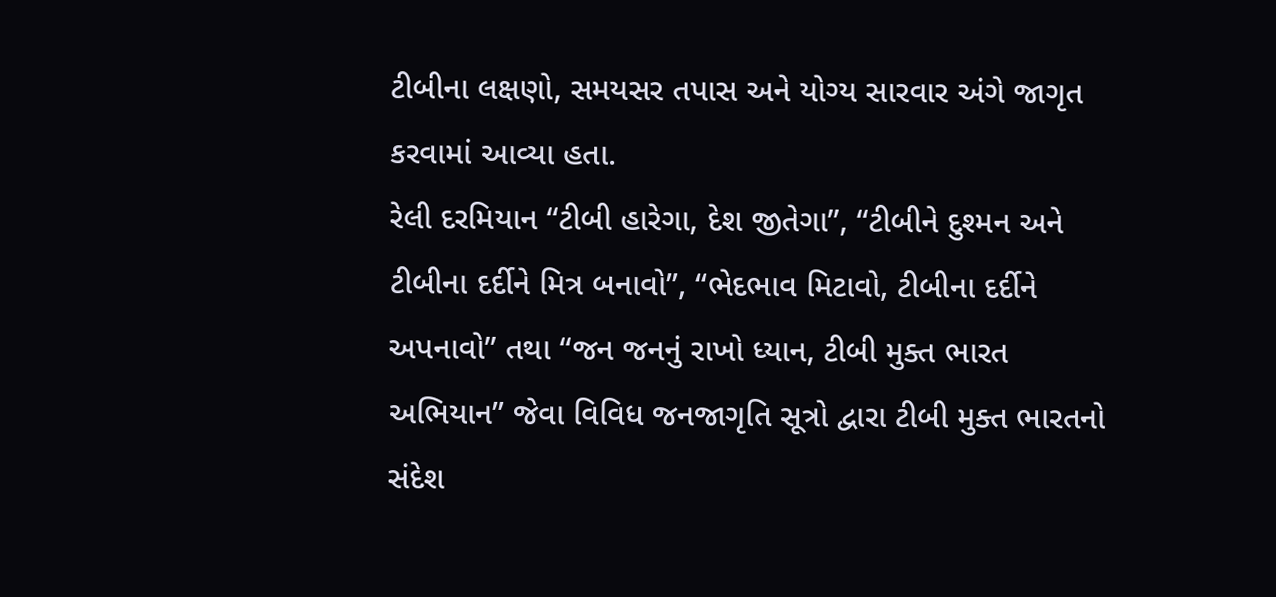ટીબીના લક્ષણો, સમયસર તપાસ અને યોગ્ય સારવાર અંગે જાગૃત કરવામાં આવ્યા હતા.
રેલી દરમિયાન “ટીબી હારેગા, દેશ જીતેગા”, “ટીબીને દુશ્મન અને ટીબીના દર્દીને મિત્ર બનાવો”, “ભેદભાવ મિટાવો, ટીબીના દર્દીને અપનાવો” તથા “જન જનનું રાખો ધ્યાન, ટીબી મુક્ત ભારત અભિયાન” જેવા વિવિધ જનજાગૃતિ સૂત્રો દ્વારા ટીબી મુક્ત ભારતનો સંદેશ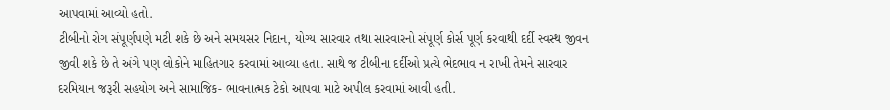આપવામાં આવ્યો હતો.
ટીબીનો રોગ સંપૂર્ણપણે મટી શકે છે અને સમયસર નિદાન, યોગ્ય સારવાર તથા સારવારનો સંપૂર્ણ કોર્સ પૂર્ણ કરવાથી દર્દી સ્વસ્થ જીવન જીવી શકે છે તે અંગે પણ લોકોને માહિતગાર કરવામાં આવ્યા હતા. સાથે જ ટીબીના દર્દીઓ પ્રત્યે ભેદભાવ ન રાખી તેમને સારવાર દરમિયાન જરૂરી સહયોગ અને સામાજિક- ભાવનાત્મક ટેકો આપવા માટે અપીલ કરવામાં આવી હતી.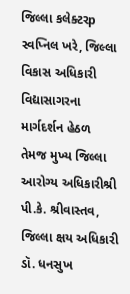જિલ્લા કલેક્ટરp સ્વપ્નિલ ખરે, જિલ્લા વિકાસ અધિકારી વિદ્યાસાગરના માર્ગદર્શન હેઠળ તેમજ મુખ્ય જિલ્લા આરોગ્ય અધિકારીશ્રી પી.કે. શ્રીવાસ્તવ, જિલ્લા ક્ષય અધિકારી ડૉ. ધનસુખ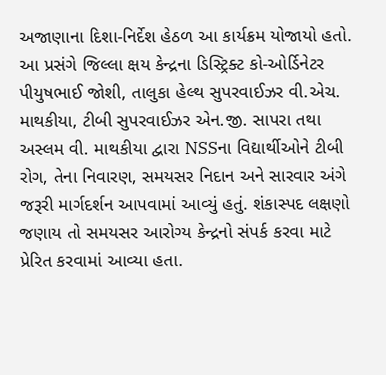અજાણાના દિશા-નિર્દેશ હેઠળ આ કાર્યક્રમ યોજાયો હતો.
આ પ્રસંગે જિલ્લા ક્ષય કેન્દ્રના ડિસ્ટ્રિક્ટ કો-ઓર્ડિનેટર પીયુષભાઈ જોશી, તાલુકા હેલ્થ સુપરવાઈઝર વી.એચ. માથકીયા, ટીબી સુપરવાઈઝર એન.જી. સાપરા તથા અસ્લમ વી. માથકીયા દ્વારા NSSના વિદ્યાર્થીઓને ટીબી રોગ, તેના નિવારણ, સમયસર નિદાન અને સારવાર અંગે જરૂરી માર્ગદર્શન આપવામાં આવ્યું હતું. શંકાસ્પદ લક્ષણો જણાય તો સમયસર આરોગ્ય કેન્દ્રનો સંપર્ક કરવા માટે પ્રેરિત કરવામાં આવ્યા હતા.